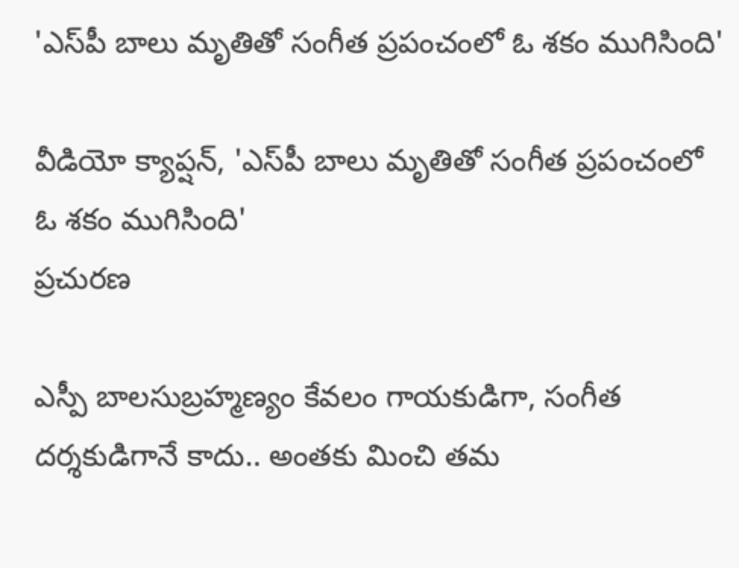'ఎస్‌పీ బాలు మృతితో సంగీత ప్రపంచంలో ఓ శకం ముగిసింది'

వీడియో క్యాప్షన్, 'ఎస్‌పీ బాలు మృతితో సంగీత ప్రపంచంలో ఓ శకం ముగిసింది'
ప్రచురణ

ఎస్పీ బాలసుబ్రహ్మణ్యం కేవలం గాయకుడిగా, సంగీత దర్శకుడిగానే కాదు.. అంతకు మించి తమ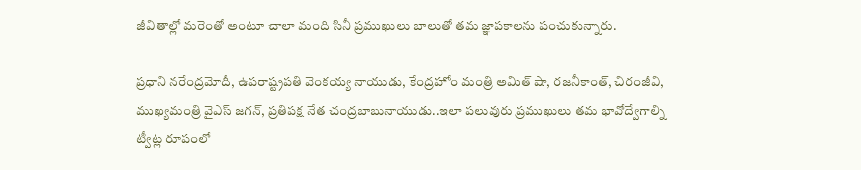జీవితాల్లో మరెంతో అంటూ చాలా మంది సినీ ప్రముఖులు బాలుతో తమ జ్ఞాపకాలను పంచుకున్నారు.

ప్రధాని నరేంద్రమోదీ, ఉపరాష్ట్రపతి వెంకయ్య నాయుడు, కేంద్రహోం మంత్రి అమిత్ షా, రజనీకాంత్, చిరంజీవి, ముఖ్యమంత్రి వైఎస్ జగన్, ప్రతిపక్ష నేత చంద్రబాబునాయుడు..ఇలా పలువురు ప్రముఖులు తమ భావోద్వేగాల్ని ట్వీట్ల రూపంలో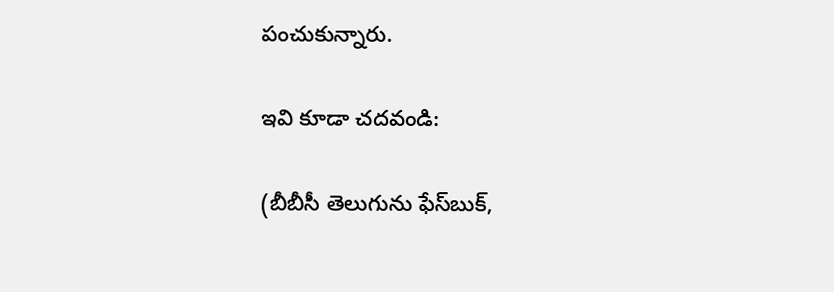పంచుకున్నారు.

ఇవి కూడా చదవండి:

(బీబీసీ తెలుగును ఫేస్‌బుక్,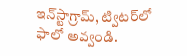ఇన్‌స్టాగ్రామ్‌, ట్విటర్‌‌లో ఫాలో అవ్వండి.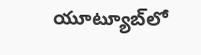యూట్యూబ్‌‌లో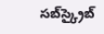సబ్‌స్క్రైబ్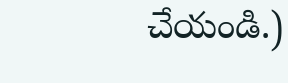చేయండి.)